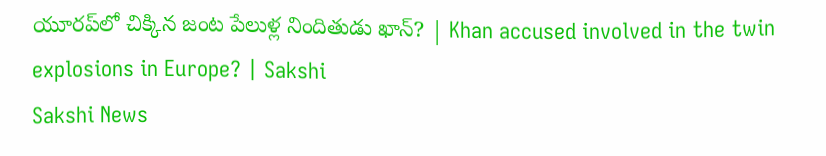యూరప్‌లో చిక్కిన జంట పేలుళ్ల నిందితుడు ఖాన్? | Khan accused involved in the twin explosions in Europe? | Sakshi
Sakshi News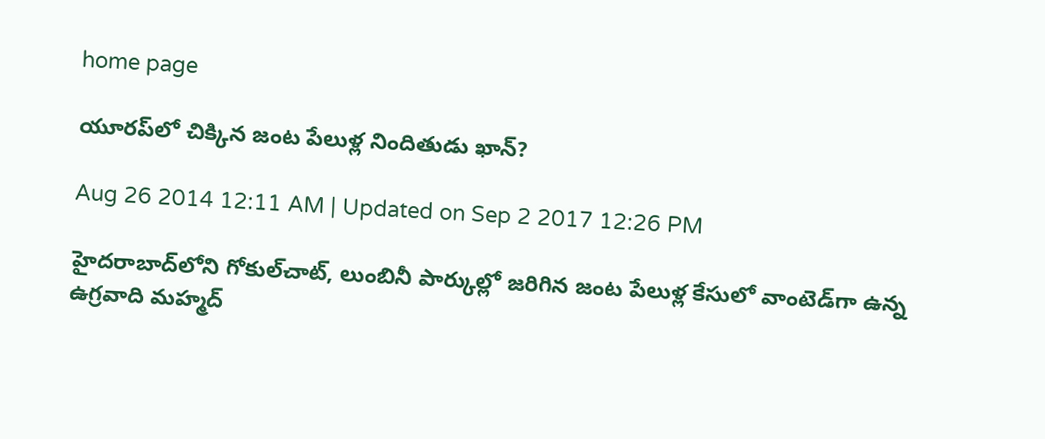home page

యూరప్‌లో చిక్కిన జంట పేలుళ్ల నిందితుడు ఖాన్?

Aug 26 2014 12:11 AM | Updated on Sep 2 2017 12:26 PM

హైదరాబాద్‌లోని గోకుల్‌చాట్, లుంబినీ పార్కుల్లో జరిగిన జంట పేలుళ్ల కేసులో వాంటెడ్‌గా ఉన్న ఉగ్రవాది మహ్మద్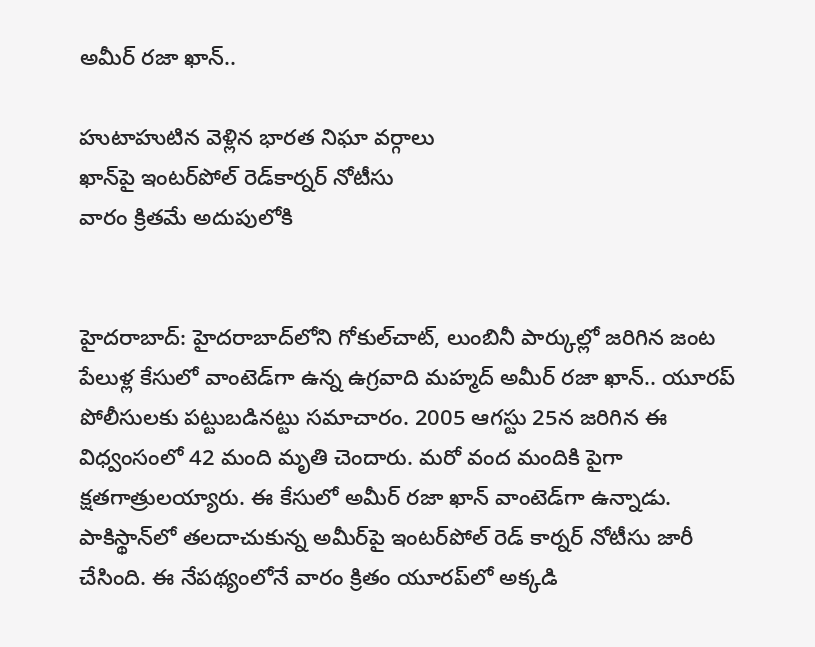అమీర్ రజా ఖాన్..

హుటాహుటిన వెళ్లిన భారత నిఘా వర్గాలు
ఖాన్‌పై ఇంటర్‌పోల్ రెడ్‌కార్నర్ నోటీసు
వారం క్రితమే అదుపులోకి


హైదరాబాద్: హైదరాబాద్‌లోని గోకుల్‌చాట్, లుంబినీ పార్కుల్లో జరిగిన జంట పేలుళ్ల కేసులో వాంటెడ్‌గా ఉన్న ఉగ్రవాది మహ్మద్ అమీర్ రజా ఖాన్.. యూరప్ పోలీసులకు పట్టుబడినట్టు సమాచారం. 2005 ఆగస్టు 25న జరిగిన ఈ విధ్వంసంలో 42 మంది మృతి చెందారు. మరో వంద మందికి పైగా క్షతగాత్రులయ్యారు. ఈ కేసులో అమీర్ రజా ఖాన్ వాంటెడ్‌గా ఉన్నాడు. పాకిస్థాన్‌లో తలదాచుకున్న అమీర్‌పై ఇంటర్‌పోల్ రెడ్ కార్నర్ నోటీసు జారీ చేసింది. ఈ నేపథ్యంలోనే వారం క్రితం యూరప్‌లో అక్కడి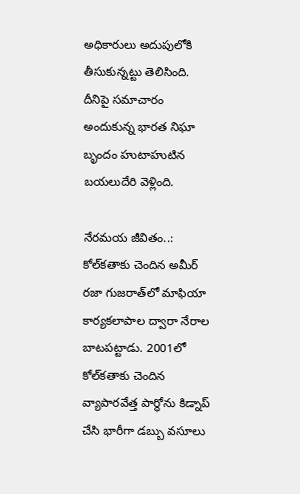అధికారులు అదుపులోకి తీసుకున్నట్టు తెలిసింది. దీనిపై సమాచారం అందుకున్న భారత నిఘా బృందం హుటాహుటిన బయలుదేరి వెళ్లింది.

నేరమయ జీవితం..:  కోల్‌కతాకు చెందిన అమీర్ రజా గుజరాత్‌లో మాఫియా కార్యకలాపాల ద్వారా నేరాల బాటపట్టాడు. 2001లో కోల్‌కతాకు చెందిన వ్యాపారవేత్త పార్థోను కిడ్నాప్ చేసి భారీగా డబ్బు వసూలు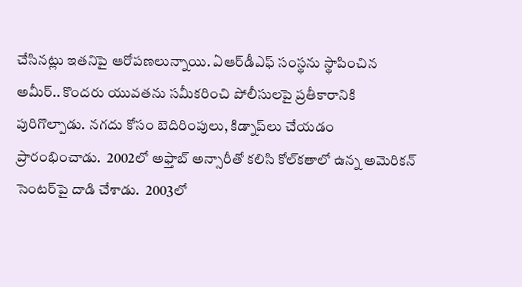చేసినట్లు ఇతనిపై ఆరోపణలున్నాయి. ఏఆర్‌డీఎఫ్ సంస్థను స్థాపించిన అమీర్.. కొందరు యువతను సమీకరించి పోలీసులపై ప్రతీకారానికి పురిగొల్పాడు. నగదు కోసం బెదిరింపులు, కిడ్నాప్‌లు చేయడం ప్రారంభించాడు.  2002లో అఫ్తాబ్ అన్సారీతో కలిసి కోల్‌కతాలో ఉన్న అమెరికన్ సెంటర్‌పై దాడి చేశాడు.  2003లో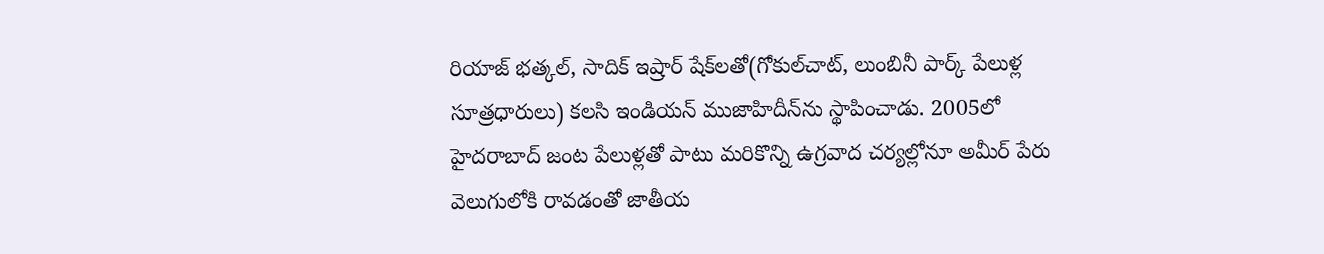రియాజ్ భత్కల్, సాదిక్ ఇష్రార్ షేక్‌లతో(గోకుల్‌చాట్, లుంబినీ పార్క్ పేలుళ్ల సూత్రధారులు) కలసి ఇండియన్ ముజాహిదీన్‌ను స్థాపించాడు. 2005లో హైదరాబాద్ జంట పేలుళ్లతో పాటు మరికొన్ని ఉగ్రవాద చర్యల్లోనూ అమీర్ పేరు వెలుగులోకి రావడంతో జాతీయ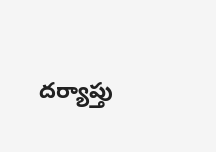దర్యాప్తు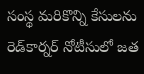సంస్థ మరికొన్ని కేసులను రెడ్‌కార్నర్ నోటీసులో జత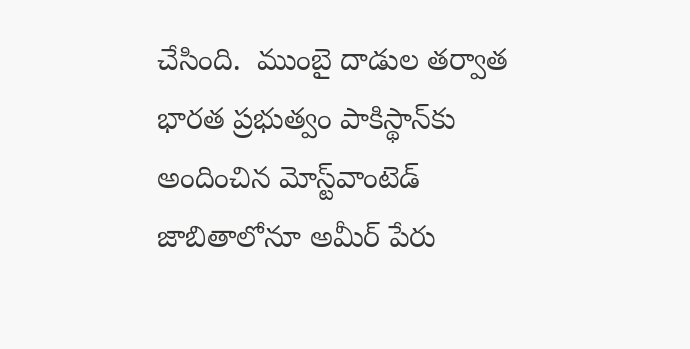చేసింది.  ముంబై దాడుల తర్వాత భారత ప్రభుత్వం పాకిస్థాన్‌కు అందించిన మోస్ట్‌వాంటెడ్ జాబితాలోనూ అమీర్ పేరు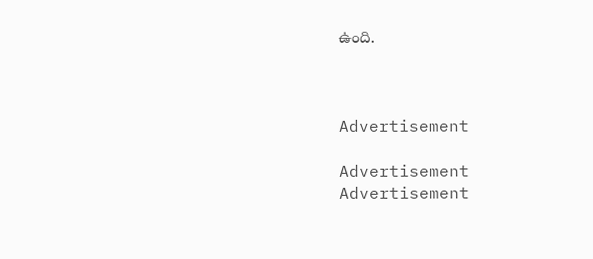ఉంది.



Advertisement

Advertisement
Advertisement